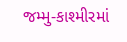જમ્મુ-કાશ્મીરમાં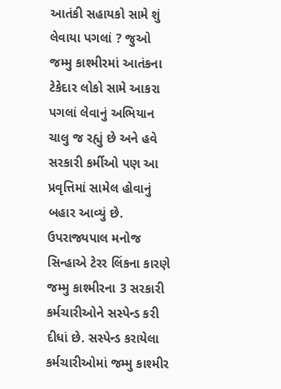આતંકી સહાયકો સામે શું લેવાયા પગલાં ? જુઓ
જમ્મુ કાશ્મીરમાં આતંકના ટેકેદાર લોકો સામે આકરા પગલાં લેવાનું અભિયાન ચાલુ જ રહ્યું છે અને હવે સરકારી કર્મીઓ પણ આ પ્રવૃત્તિમાં સામેલ હોવાનું બહાર આવ્યું છે. ઉપરાજ્યપાલ મનોજ સિન્હાએ ટેરર લિંકના કારણે જમ્મુ કાશ્મીરના 3 સરકારી કર્મચારીઓને સસ્પેન્ડ કરી દીધાં છે. સસ્પેન્ડ કરાયેલા કર્મચારીઓમાં જમ્મુ કાશ્મીર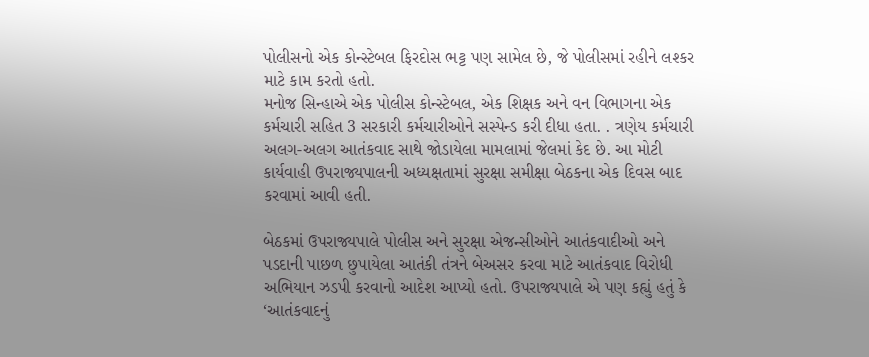પોલીસનો એક કોન્સ્ટેબલ ફિરદોસ ભટ્ટ પણ સામેલ છે, જે પોલીસમાં રહીને લશ્કર માટે કામ કરતો હતો.
મનોજ સિન્હાએ એક પોલીસ કોન્સ્ટેબલ, એક શિક્ષક અને વન વિભાગના એક કર્મચારી સહિત 3 સરકારી કર્મચારીઓને સસ્પેન્ડ કરી દીધા હતા. . ત્રણેય કર્મચારી અલગ-અલગ આતંકવાદ સાથે જોડાયેલા મામલામાં જેલમાં કેદ છે. આ મોટી કાર્યવાહી ઉપરાજ્યપાલની અધ્યક્ષતામાં સુરક્ષા સમીક્ષા બેઠકના એક દિવસ બાદ કરવામાં આવી હતી.

બેઠકમાં ઉપરાજ્યપાલે પોલીસ અને સુરક્ષા એજન્સીઓને આતંકવાદીઓ અને પડદાની પાછળ છુપાયેલા આતંકી તંત્રને બેઅસર કરવા માટે આતંકવાદ વિરોધી અભિયાન ઝડપી કરવાનો આદેશ આપ્યો હતો. ઉપરાજ્યપાલે એ પણ કહ્યું હતું કે ‘આતંકવાદનું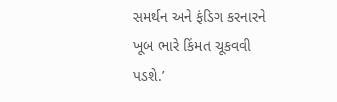સમર્થન અને ફંડિગ કરનારને ખૂબ ભારે કિંમત ચૂકવવી પડશે.’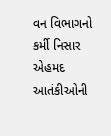વન વિભાગનો કર્મી નિસાર એહમદ આતંકીઓની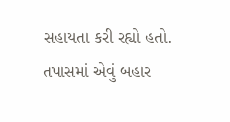સહાયતા કરી રહ્યો હતો. તપાસમાં એવું બહાર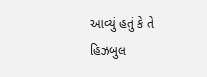આવ્યું હતું કે તે હિઝબુલ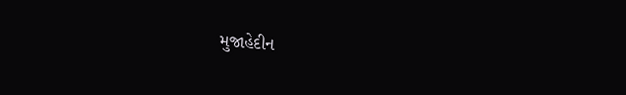મુજાહેદીન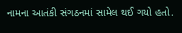નામના આતંકી સંગઠનમાં સામેલ થઈ ગયો હતો.